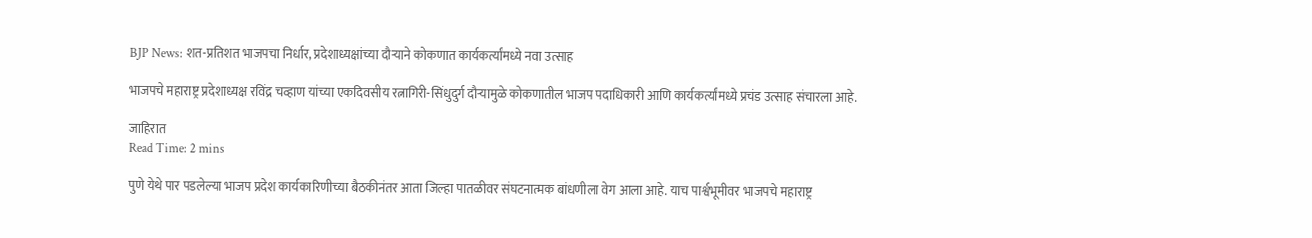BJP News: शत-प्रतिशत भाजपचा निर्धार, प्रदेशाध्यक्षांच्या दौऱ्याने कोकणात कार्यकर्त्यांमध्ये नवा उत्साह

भाजपचे महाराष्ट्र प्रदेशाध्यक्ष रविंद्र चव्हाण यांच्या एकदिवसीय रत्नागिरी-सिंधुदुर्ग दौऱ्यामुळे कोकणातील भाजप पदाधिकारी आणि कार्यकर्त्यांमध्ये प्रचंड उत्साह संचारला आहे.

जाहिरात
Read Time: 2 mins

पुणे येथे पार पडलेल्या भाजप प्रदेश कार्यकारिणीच्या बैठकीनंतर आता जिल्हा पातळीवर संघटनात्मक बांधणीला वेग आला आहे. याच पार्श्वभूमीवर भाजपचे महाराष्ट्र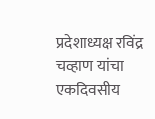प्रदेशाध्यक्ष रविंद्र चव्हाण यांचा एकदिवसीय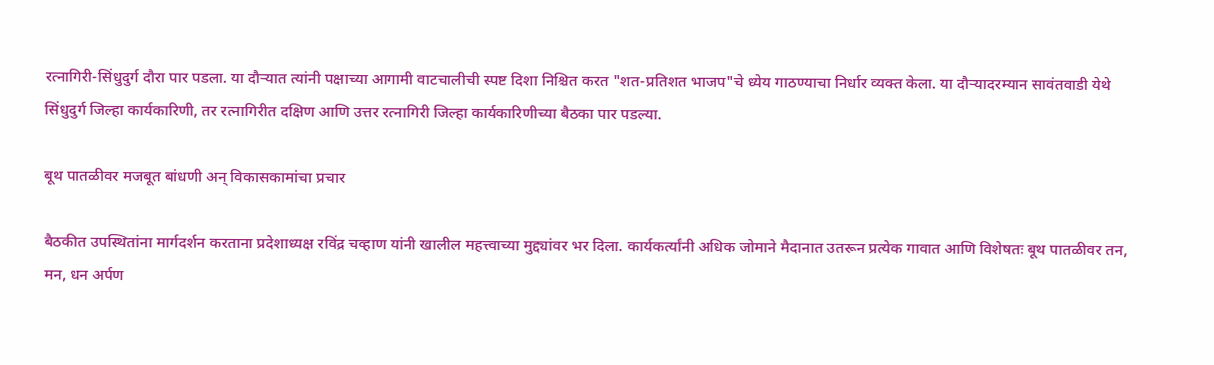रत्नागिरी-सिंधुदुर्ग दौरा पार पडला. या दौऱ्यात त्यांनी पक्षाच्या आगामी वाटचालीची स्पष्ट दिशा निश्चित करत "शत-प्रतिशत भाजप"चे ध्येय गाठण्याचा निर्धार व्यक्त केला. या दौऱ्यादरम्यान सावंतवाडी येथे सिंधुदुर्ग जिल्हा कार्यकारिणी, तर रत्नागिरीत दक्षिण आणि उत्तर रत्नागिरी जिल्हा कार्यकारिणीच्या बैठका पार पडल्या.

बूथ पातळीवर मजबूत बांधणी अन् विकासकामांचा प्रचार

बैठकीत उपस्थितांना मार्गदर्शन करताना प्रदेशाध्यक्ष रविंद्र चव्हाण यांनी खालील महत्त्वाच्या मुद्द्यांवर भर दिला. कार्यकर्त्यांनी अधिक जोमाने मैदानात उतरून प्रत्येक गावात आणि विशेषतः बूथ पातळीवर तन, मन, धन अर्पण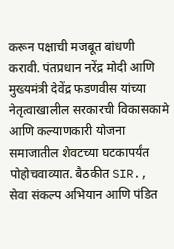करून पक्षाची मजबूत बांधणी करावी. पंतप्रधान नरेंद्र मोदी आणि मुख्यमंत्री देवेंद्र फडणवीस यांच्या नेतृत्वाखालील सरकारची विकासकामे आणि कल्याणकारी योजना समाजातील शेवटच्या घटकापर्यंत पोहोचवाव्यात. बैठकीत SIR., सेवा संकल्प अभियान आणि पंडित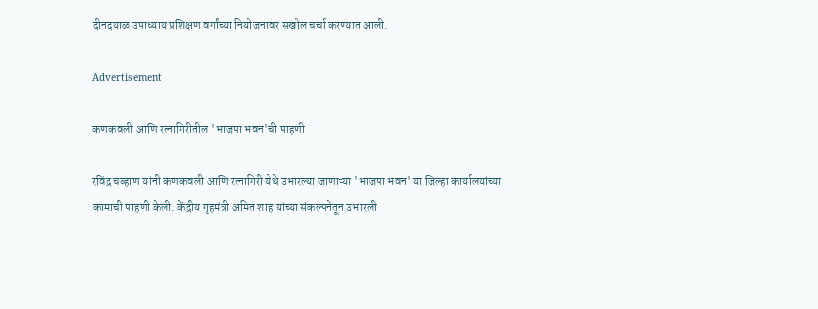दीनदयाळ उपाध्याय प्रशिक्षण वर्गांच्या नियोजनावर सखोल चर्चा करण्यात आली.

Advertisement

कणकवली आणि रत्नागिरीतील 'भाजपा भवन'ची पाहणी

रविंद्र चव्हाण यांनी कणकवली आणि रत्नागिरी येथे उभारल्या जाणाऱ्या 'भाजपा भवन' या जिल्हा कार्यालयांच्या कामाची पाहणी केली. केंद्रीय गृहमंत्री अमित शाह यांच्या संकल्पनेतून उभारली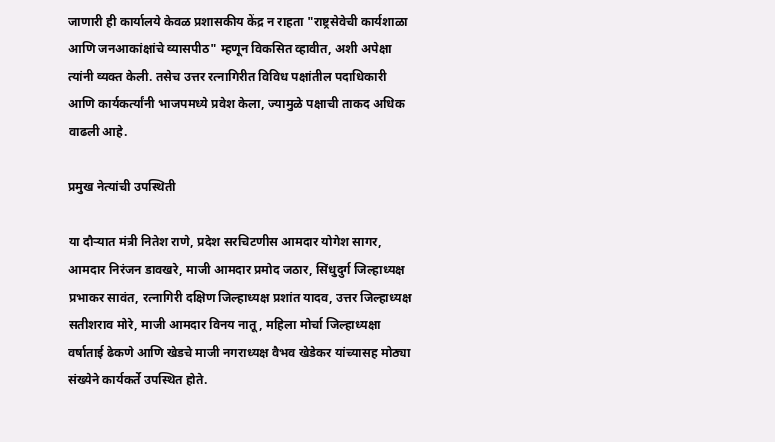जाणारी ही कार्यालये केवळ प्रशासकीय केंद्र न राहता "राष्ट्रसेवेची कार्यशाळा आणि जनआकांक्षांचे व्यासपीठ" म्हणून विकसित व्हावीत, अशी अपेक्षा त्यांनी व्यक्त केली. तसेच उत्तर रत्नागिरीत विविध पक्षांतील पदाधिकारी आणि कार्यकर्त्यांनी भाजपमध्ये प्रवेश केला, ज्यामुळे पक्षाची ताकद अधिक वाढली आहे.

प्रमुख नेत्यांची उपस्थिती

या दौऱ्यात मंत्री नितेश राणे, प्रदेश सरचिटणीस आमदार योगेश सागर, आमदार निरंजन डावखरे, माजी आमदार प्रमोद जठार, सिंधुदुर्ग जिल्हाध्यक्ष प्रभाकर सावंत, रत्नागिरी दक्षिण जिल्हाध्यक्ष प्रशांत यादव, उत्तर जिल्हाध्यक्ष सतीशराव मोरे, माजी आमदार विनय नातू, महिला मोर्चा जिल्हाध्यक्षा वर्षाताई ढेकणे आणि खेडचे माजी नगराध्यक्ष वैभव खेडेकर यांच्यासह मोठ्या संख्येने कार्यकर्ते उपस्थित होते.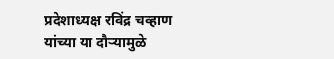प्रदेशाध्यक्ष रविंद्र चव्हाण यांच्या या दौऱ्यामुळे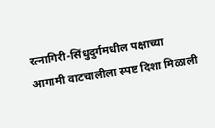रत्नागिरी-सिंधुदुर्गमधील पक्षाच्या आगामी वाटचालीला स्पष्ट दिशा मिळाली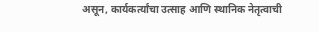असून, कार्यकर्त्यांचा उत्साह आणि स्थानिक नेतृत्वाची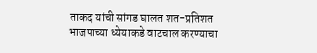ताकद यांची सांगड घालत शत-प्रतिशत भाजपाच्या ध्येयाकडे वाटचाल करण्याचा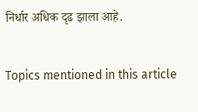निर्धार अधिक दृढ झाला आहे.


Topics mentioned in this article